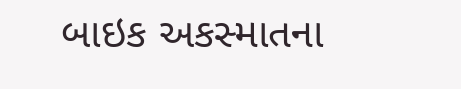બાઇક અકસ્માતના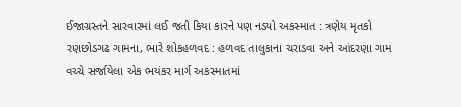ઈજાગ્રસ્તને સારવારમાં લઈ જતી કિયા કારને પણ નડ્યો અકસ્માત : ત્રણેય મૃતકો રણછોડગઢ ગામના, ભારે શોકહળવદ : હળવદ તાલુકાના ચરાડવા અને આંદરણા ગામ વચ્ચે સર્જાયેલા એક ભયંકર માર્ગ અકસ્માતમાં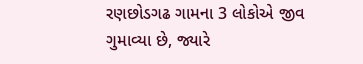રણછોડગઢ ગામના 3 લોકોએ જીવ ગુમાવ્યા છે, જ્યારે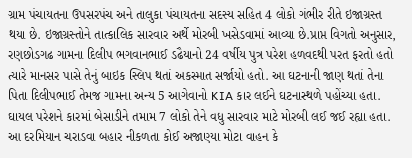ગ્રામ પંચાયતના ઉપસરપંચ અને તાલુકા પંચાયતના સદસ્ય સહિત 4 લોકો ગંભીર રીતે ઇજાગ્રસ્ત થયા છે. ઇજાગ્રસ્તોને તાત્કાલિક સારવાર અર્થે મોરબી ખસેડવામાં આવ્યા છે.પ્રાપ્ત વિગતો અનુસાર, રણછોડગઢ ગામના દિલીપ ભગવાનભાઈ ડઢૈયાનો 24 વર્ષીય પુત્ર પરેશ હળવદથી પરત ફરતો હતો ત્યારે માનસર પાસે તેનું બાઇક સ્લિપ થતાં અકસ્માત સર્જાયો હતો. આ ઘટનાની જાણ થતાં તેના પિતા દિલીપભાઈ તેમજ ગામના અન્ય 5 આગેવાનો KIA કાર લઈને ઘટનાસ્થળે પહોંચ્યા હતા. ઘાયલ પરેશને કારમાં બેસાડીને તમામ 7 લોકો તેને વધુ સારવાર માટે મોરબી લઈ જઈ રહ્યા હતા. આ દરમિયાન ચરાડવા બહાર નીકળતા કોઈ અજાણ્યા મોટા વાહન કે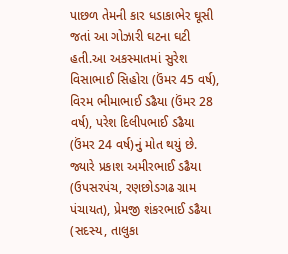પાછળ તેમની કાર ધડાકાભેર ઘૂસી જતાં આ ગોઝારી ઘટના ઘટી હતી.આ અકસ્માતમાં સુરેશ વિસાભાઈ સિહોરા (ઉંમર 45 વર્ષ), વિરમ ભીમાભાઈ ડઢૈયા (ઉંમર 28 વર્ષ), પરેશ દિલીપભાઈ ડઢૈયા (ઉંમર 24 વર્ષ)નું મોત થયું છે. જ્યારે પ્રકાશ અમીરભાઈ ડઢૈયા (ઉપસરપંચ, રણછોડગઢ ગ્રામ પંચાયત), પ્રેમજી શંકરભાઈ ડઢૈયા (સદસ્ય, તાલુકા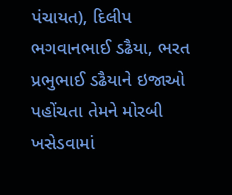પંચાયત), દિલીપ ભગવાનભાઈ ડઢૈયા, ભરત પ્રભુભાઈ ડઢૈયાને ઇજાઓ પહોંચતા તેમને મોરબી ખસેડવામાં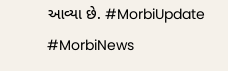આવ્યા છે. #MorbiUpdate #MorbiNews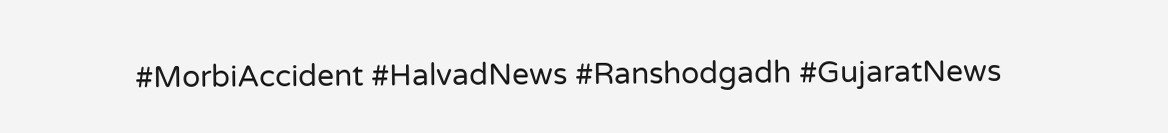#MorbiAccident #HalvadNews #Ranshodgadh #GujaratNews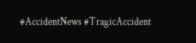#AccidentNews #TragicAccident